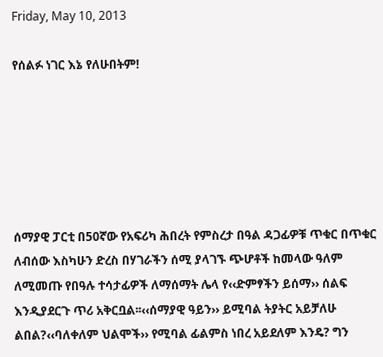Friday, May 10, 2013

የሰልፉ ነገር እኔ የለሁበትም!






ሰማያዊ ፓርቲ በ50ኛው የአፍሪካ ሕበረት የምስረታ በዓል ዳጋፊዎቹ ጥቁር በጥቁር ለብሰው እስካሁን ድረስ በሃገራችን ሰሚ ያላገኙ ጭሆቶች ከመላው ዓለም ለሚመጡ የበዓሉ ተሳታፊዎች ለማሰማት ሌላ የ‹‹ድምፃችን ይሰማ›› ሰልፍ እንዲያደርጉ ጥሪ አቅርቧል፡፡‹‹ሰማያዊ ዓይን›› ይሚባል ትያትር አይቻለሁ ልበል?‹‹ባለቀለም ህልሞች›› የሚባል ፊልምስ ነበረ አይደለም እንዴ? ግን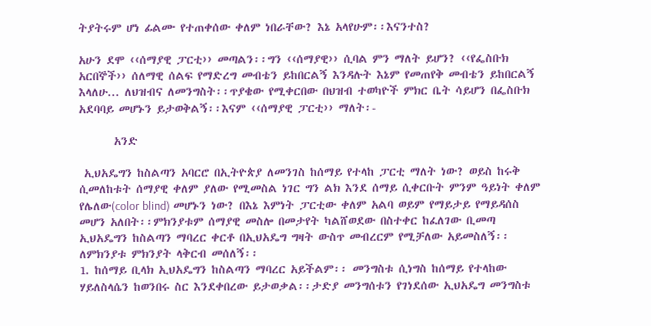ትያትሩም ሆነ ፊልሙ የተጠቀሰው ቀለም ነበራቸው? እኔ አላየሁም፡፡እናንተስ?

አሁን ደሞ ‹‹ሰማያዊ ፓርቲ›› መጣልን፡፡ግን ‹‹ሰማያዊ›› ሲባል ምን ማለት ይሆን? ‹‹የፌስቡክ አርበኞች›› ሰለማዊ ሰልፍ የማድረግ መብቴን ይከበርልኝ እንዳሉት እኔም የመጠየቅ መብቴን ይከበርልኝ እላለሁ... ለህዝብና ለመንግስት፡፡ጥያቄው የሚቀርበው በህዝብ ተወካዮች ምክር ቤት ሳይሆን በፌስቡክ አደባባይ መሆኑን ይታወቅልኝ፡፡እናም ‹‹ሰማያዊ ፓርቲ›› ማለት፡-

       አንድ

 ኢህአዴግን ከስልጣን አባርሮ በኢትዮጵያ ለመንገስ ከሰማይ የተላከ ፓርቲ ማለት ነው? ወይስ ከሩቅ ሲመለከቱት ሰማያዊ ቀለም ያለው የሚመስል ነገር ግን ልክ እንደ ሰማይ ሲቀርቡት ምንም ዓይነት ቀለም የሌለው(color blind) መሆኑን ነው? በእኔ እምነት ፓርቲው ቀለም አልባ ወይም የማይታይ የማይዳሰስ መሆን አለበት፡፡ምክንያቱም ሰማያዊ መስሎ በመታየት ካልሸወደው በስተቀር ከፈለገው ቢመጣ ኢህአዴግን ከስልጣን ማባረር ቀርቶ በኢህአዴግ ግዛት ውስጥ መብረርም የሚቻለው አይመስለኝ፡፡ለምክንያቱ ምክንያት ላቅርብ መሰለኝ፡፡
1. ከሰማይ ቢላክ ኢህአዴግን ከስልጣን ማባረር አይችልም፡፡ መንግስቱ ሲነግስ ከሰማይ የተላከው ሃይለስላሴን ከወንበሩ ስር እንደቀበረው ይታወቃል፡፡ታድያ መንግሰቱን የገነደሰው ኢህአዴግ መንግስቱ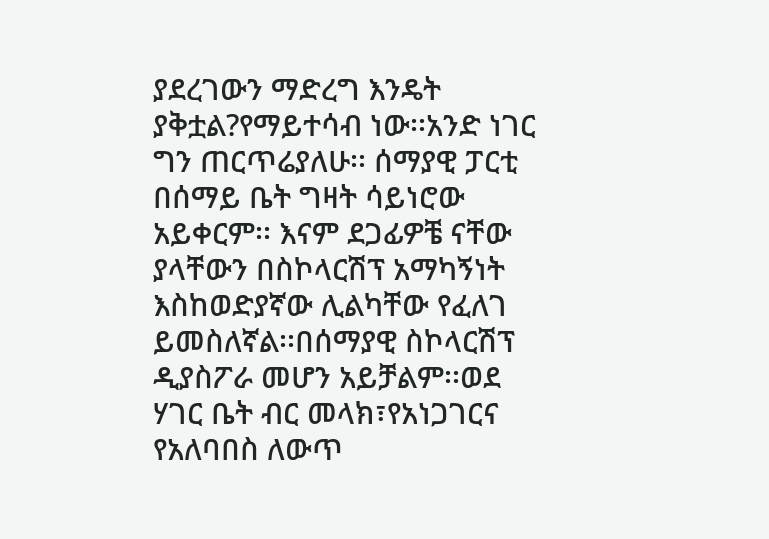ያደረገውን ማድረግ እንዴት ያቅቷል?የማይተሳብ ነው፡፡አንድ ነገር ግን ጠርጥሬያለሁ፡፡ ሰማያዊ ፓርቲ በሰማይ ቤት ግዛት ሳይነሮው አይቀርም፡፡ እናም ደጋፊዎቼ ናቸው ያላቸውን በስኮላርሽፕ አማካኝነት እስከወድያኛው ሊልካቸው የፈለገ ይመስለኛል፡፡በሰማያዊ ስኮላርሽፕ ዲያስፖራ መሆን አይቻልም፡፡ወደ ሃገር ቤት ብር መላክ፣የአነጋገርና የአለባበስ ለውጥ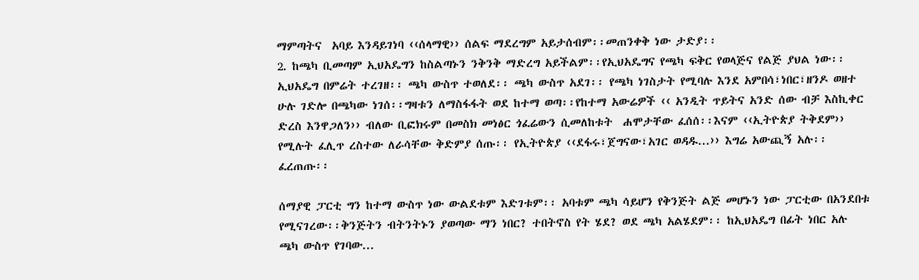ማምጣትና  አባይ እንዳይገነባ ‹‹ሰላማዊ›› ሰልፍ ማደረግም አይታሰብም፡፡መጠንቀቅ ነው ታድያ፡፡
2. ከጫካ ቢመጣም ኢህአዴግን ከስልጣኑን ንቅንቅ ማድረግ አይችልም፡፡የኢህአዴግና የጫካ ፍቅር የወላጅና የልጅ ያህል ነው፡፡ ኢህአዴግ በምሬት ተረገዘ፡፡ ጫካ ውስጥ ተወለደ፡፡ ጫካ ውስጥ አደገ፡፡ የጫካ ነገስታት የሚባሉ እንደ አምበሳ፣ነበር፣ዘንዶ ወዘተ ሁሉ ገድሎ በጫካው ነገሰ፡፡ግዛቱን ለማስፋፋት ወደ ከተማ ወጣ፡፡የከተማ አውሬዎች ‹‹ አንዲት ጥይትና አንድ ሰው ብቻ እስኪቀር ድረስ እንዋጋለን›› ብለው ቢፎክሩም በመስክ መነፅር ጎፈሬውን ሲመለከቱት  ሐሞታቸው ፈሰሰ፡፡እናም ‹‹ኢትዮጵያ ትቅደም››  የሚሉት ፈሊጥ ረስተው ለራሳቸው ቅድምያ ሰጡ፡፡ የኢትዮጵያ ‹‹ደፋሩ፣ጀግናው፣አገር ወዳዱ...›› እግሬ አውጪኝ አሉ፡፡ ፈረጠጡ፡፡

ሰማያዊ ፓርቲ ግን ከተማ ውስጥ ነው ውልደቱም እድገቱም፡፡ አባቱም ጫካ ሳይሆን የቅንጅት ልጅ መሆኑን ነው ፓርቲው በአንደበቱ የሚናገረው፡፡ቅንጅትን ብትንትኑን ያወጣው ማን ነበር? ተበትኖስ የት ሄደ? ወደ ጫካ አልሄደም፡፡ ከኢህአዴግ በፊት ነበር አሉ ጫካ ውስጥ የገባው...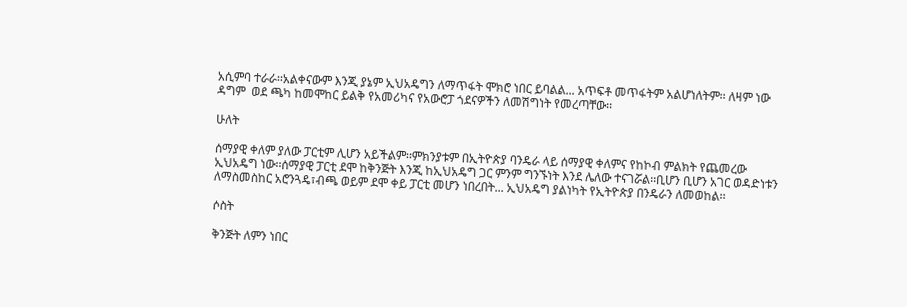አሲምባ ተራራ፡፡አልቀናውም እንጂ ያኔም ኢህአዴግን ለማጥፋት ሞክሮ ነበር ይባልል... አጥፍቶ መጥፋትም አልሆነለትም፡፡ ለዛም ነው ዳግም  ወደ ጫካ ከመሞከር ይልቅ የአመሪካና የአውሮፓ ጎደናዎችን ለመሽግነት የመረጣቸው፡፡

ሁለት

ሰማያዊ ቀለም ያለው ፓርቲም ሊሆን አይችልም፡፡ምክንያቱም በኢትዮጵያ ባንዴራ ላይ ሰማያዊ ቀለምና የከኮብ ምልክት የጨመረው ኢህአዴግ ነው፡፡ሰማያዊ ፓርቲ ደሞ ከቅንጅት እንጂ ከኢህአዴግ ጋር ምንም ግንኙነት እንደ ሌለው ተናገሯል፡፡ቢሆን ቢሆን አገር ወዳድነቱን ለማስመስከር አሮንጓዴ፣ብጫ ወይም ደሞ ቀይ ፓርቲ መሆን ነበረበት... ኢህአዴግ ያልነካት የኢትዮጵያ በንዴራን ለመወከል፡፡

ሶስት

ቅንጅት ለምን ነበር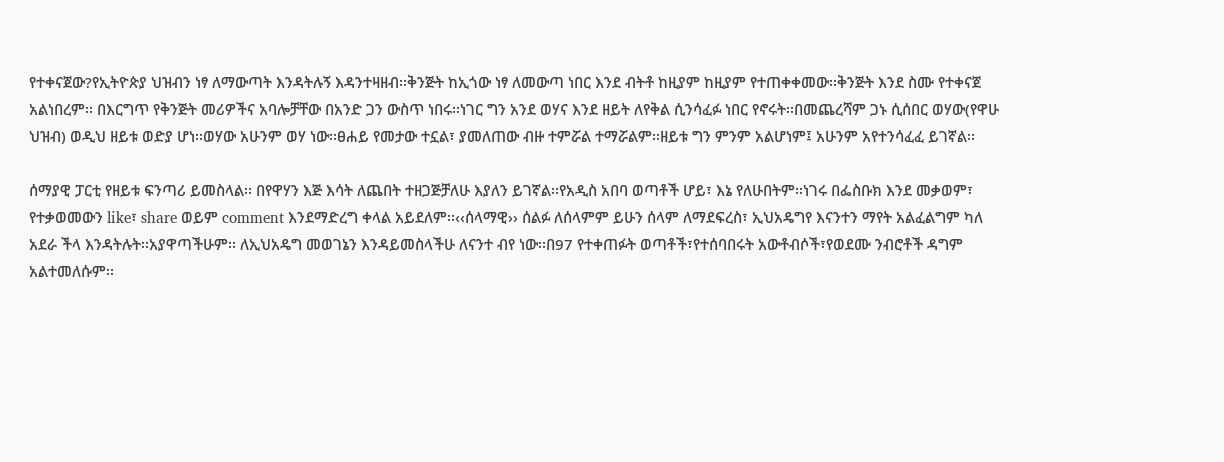የተቀናጀው?የኢትዮጵያ ህዝብን ነፃ ለማውጣት እንዳትሉኝ እዳንተዛዘብ፡፡ቅንጅት ከኢጎው ነፃ ለመውጣ ነበር እንደ ብትቶ ከዚያም ከዚያም የተጠቀቀመው፡፡ቅንጅት እንደ ስሙ የተቀናጀ አልነበረም፡፡ በእርግጥ የቅንጅት መሪዎችና አባሎቻቸው በአንድ ጋን ውስጥ ነበሩ፡፡ነገር ግን አንደ ወሃና እንደ ዘይት ለየቅል ሲንሳፈፉ ነበር የኖሩት፡፡በመጨረሻም ጋኑ ሲሰበር ወሃው(የዋሁ ህዝብ) ወዲህ ዘይቱ ወድያ ሆነ፡፡ወሃው አሁንም ወሃ ነው፡፡ፀሐይ የመታው ተኗል፣ ያመለጠው ብዙ ተምሯል ተማሯልም፡፡ዘይቱ ግን ምንም አልሆነም፤ አሁንም አየተንሳፈፈ ይገኛል፡፡

ሰማያዊ ፓርቲ የዘይቱ ፍንጣሪ ይመስላል፡፡ በየዋሃን እጅ እሳት ለጨበት ተዘጋጅቻለሁ እያለን ይገኛል፡፡የአዲስ አበባ ወጣቶች ሆይ፣ እኔ የለሁበትም፡፡ነገሩ በፌስቡክ እንደ መቃወም፣ የተቃወመውን like፣ share ወይም comment እንደማድረግ ቀላል አይደለም፡፡‹‹ሰላማዊ›› ሰልፉ ለሰላምም ይሁን ሰላም ለማደፍረስ፣ ኢህአዴግየ እናንተን ማየት አልፈልግም ካለ አደራ ችላ እንዳትሉት፡፡አያዋጣችሁም፡፡ ለኢህአዴግ መወገኔን እንዳይመስላችሁ ለናንተ ብየ ነው፡፡በ97 የተቀጠፉት ወጣቶች፣የተሰባበሩት አውቶብሶች፣የወደሙ ንብሮቶች ዳግም አልተመለሱም፡፡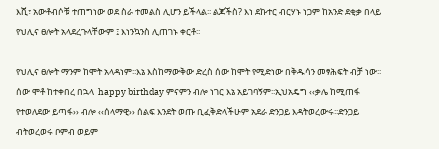እሺ፣ አውቶብሶቹ ተጠግነው ወደ ስራ ተመልስ ሊሆን ይችላል፡፡ ልጆችስ? እነ ደኩተር ብርሃኑ ነጋም ከአንድ ደቂቃ በላይ የህሊና ፀሎት አላደረጉላቸውም ፤ እነንኳንስ ሊጠገኑ ቀርቶ፡፡

የህሊና ፀሎት ማንም ከሞት አላዳነም፡፡እኔ እስከማውቅው ድረስ ሰው ከሞት የሚድነው በቅዱሳን መፃሕፍት ብቻ ነው፡፡ሰው ሞቶ ከተቀበረ በኋላ  happy birthday ምናምን ብሎ ነገር እኔ አይገባኝም፡፡ኢህአዴግ ‹‹ቃሌ ከሚጠፋ የተወለደው ይጣፋ›› ብሎ ‹‹ሰላማዊ›› ሰልፍ እንደት ወጡ ቢፈቅድላችሁም አደራ ድንጋይ እዳትወረውሩ፡፡ድንጋይ ብትወረወሩ ቦምብ ወይም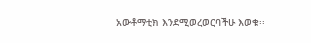አውቶማቲክ እንደሚወረወርባችሁ እወቁ፡፡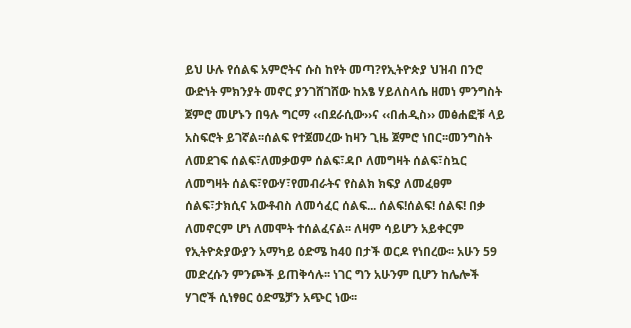ይህ ሁሉ የሰልፍ አምሮትና ሱስ ከየት መጣ?የኢትዮጵያ ህዝብ በንሮ ውድነት ምክንያት መኖር ያንገሸገሸው ከአፄ ሃይለስላሴ ዘመነ ምንግስት ጀምሮ መሆኑን በዓሉ ግርማ ‹‹በደራሲው››ና ‹‹በሐዲስ›› መፅሐፎቹ ላይ አስፍሮት ይገኛል፡፡ሰልፍ የተጀመረው ከዛን ጊዜ ጀምሮ ነበር፡፡መንግስት ለመደገፍ ሰልፍ፣ለመቃወም ሰልፍ፣ዳቦ ለመግዛት ሰልፍ፣ስኳር ለመግዛት ሰልፍ፣የውሃ፣የመብራትና የስልክ ክፍያ ለመፈፀም ሰልፍ፣ታክሲና አውቶብስ ለመሳፈር ሰልፍ... ሰልፍ!ሰልፍ! ሰልፍ! በቃ ለመኖርም ሆነ ለመሞት ተሰልፈናል፡፡ ለዛም ሳይሆን አይቀርም የኢትዮጵያውያን አማካይ ዕድሜ ከ40 በታች ወርዶ የነበረው፡፡ አሁን 59 መድረሱን ምንጮች ይጠቅሳሉ፡፡ ነገር ግን አሁንም ቢሆን ከሌሎች ሃገሮች ሲነፃፀር ዕድሜቻን አጭር ነው፡፡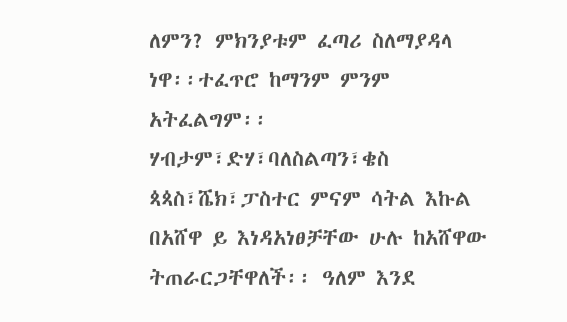ለምን? ምክንያቱም ፈጣሪ ስለማያዳላ ነዋ፡፡ተፈጥሮ ከማንም ምንም አትፈልግም፡፡ሃብታም፣ድሃ፣ባለስልጣን፣ቄስ ጳጳስ፣ሼክ፣ፓስተር ምናም ሳትል እኩል በአሸዋ ይ እነዳአነፀቻቸው ሁሉ ከአሸዋው ትጠራርጋቸዋለች፡፡ ዓለም እንደ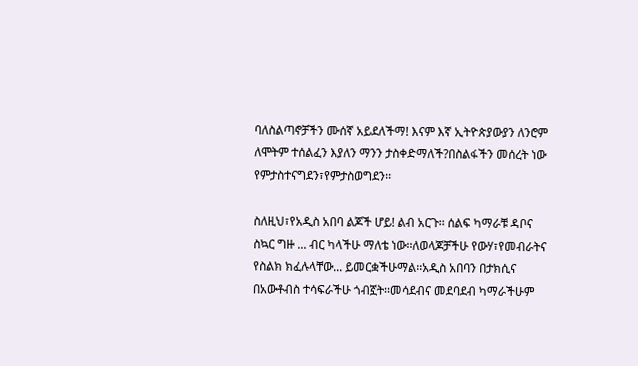ባለስልጣኖቻችን ሙሰኛ አይደለችማ! እናም እኛ ኢትዮጵያውያን ለንሮም ለሞትም ተሰልፈን እያለን ማንን ታስቀድማለች?በስልፋችን መሰረት ነው የምታስተናግደን፣የምታስወግደን፡፡

ስለዚህ፣የአዲስ አበባ ልጆች ሆይ! ልብ አርጉ፡፡ ሰልፍ ካማራቹ ዳቦና ስኳር ግዙ ... ብር ካላችሁ ማለቴ ነው፡፡ለወላጆቻችሁ የውሃ፣የመብራትና የስልክ ክፈሉላቸው... ይመርቋችሁማል፡፡አዲስ አበባን በታክሲና በአውቶብስ ተሳፍራችሁ ጎብኟት፡፡መሳደብና መደባደብ ካማራችሁም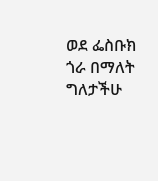ወደ ፌስቡክ ጎራ በማለት ግለታችሁ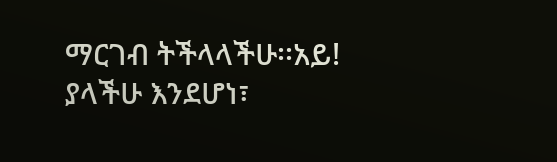ማርገብ ትችላላችሁ፡፡አይ! ያላችሁ እንደሆነ፣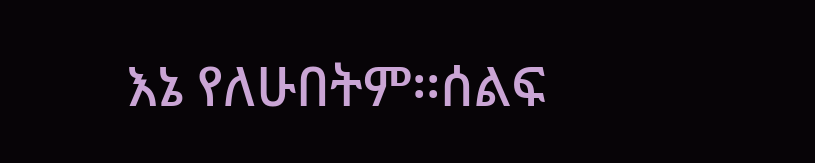እኔ የለሁበትም፡፡ሰልፍ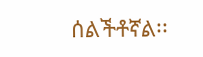ሰልችቶኛል፡፡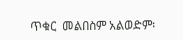ጥቁር  መልበስም አልወድም፡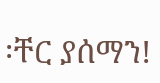፡ቸር ያሰማን!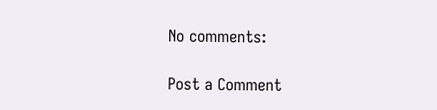No comments:

Post a Comment